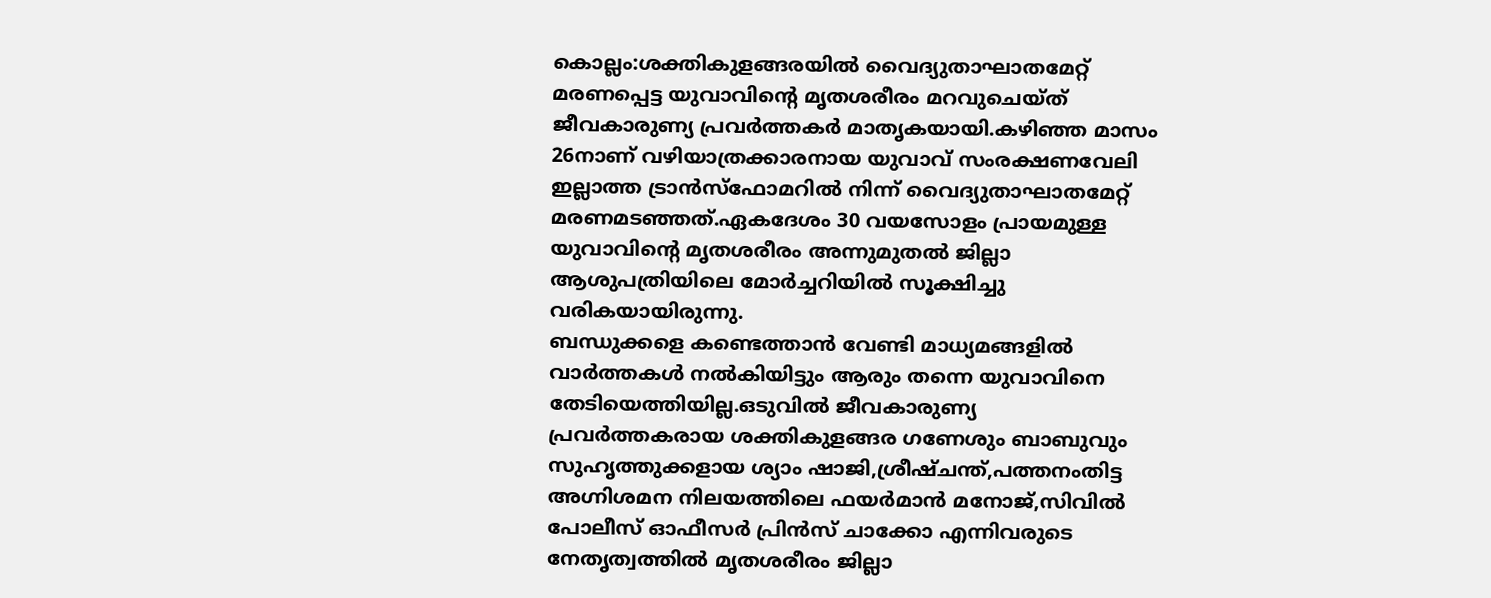കൊല്ലം:ശക്തികുളങ്ങരയിൽ വൈദ്യുതാഘാതമേറ്റ് മരണപ്പെട്ട യുവാവിന്റെ മൃതശരീരം മറവുചെയ്ത് ജീവകാരുണ്യ പ്രവർത്തകർ മാതൃകയായി.കഴിഞ്ഞ മാസം 26നാണ് വഴിയാത്രക്കാരനായ യുവാവ് സംരക്ഷണവേലി ഇല്ലാത്ത ട്രാൻസ്ഫോമറിൽ നിന്ന് വൈദ്യുതാഘാതമേറ്റ് മരണമടഞ്ഞത്.ഏകദേശം 30 വയസോളം പ്രായമുള്ള യുവാവിന്റെ മൃതശരീരം അന്നുമുതൽ ജില്ലാ ആശുപത്രിയിലെ മോർച്ചറിയിൽ സൂക്ഷിച്ചു വരികയായിരുന്നു.
ബന്ധുക്കളെ കണ്ടെത്താൻ വേണ്ടി മാധ്യമങ്ങളിൽ വാർത്തകൾ നൽകിയിട്ടും ആരും തന്നെ യുവാവിനെ തേടിയെത്തിയില്ല.ഒടുവിൽ ജീവകാരുണ്യ പ്രവർത്തകരായ ശക്തികുളങ്ങര ഗണേശും ബാബുവും സുഹൃത്തുക്കളായ ശ്യാം ഷാജി,ശ്രീഷ്ചന്ത്,പത്തനംതിട്ട അഗ്നിശമന നിലയത്തിലെ ഫയർമാൻ മനോജ്,സിവിൽ പോലീസ് ഓഫീസർ പ്രിൻസ് ചാക്കോ എന്നിവരുടെ നേതൃത്വത്തിൽ മൃതശരീരം ജില്ലാ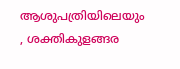ആശുപത്രിയിലെയും , ശക്തികുളങ്ങര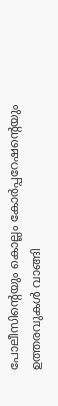പോലീസിന്റെയും കൊല്ലം കോർപ്പറേഷന്റെയും ഉത്തരവുകൾ വാങ്ങി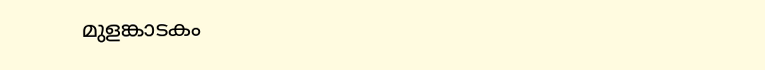മുളങ്കാടകം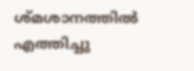ശ്മശാനത്തിൽ എത്തിച്ചു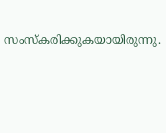സംസ്കരിക്കുകയായിരുന്നു.